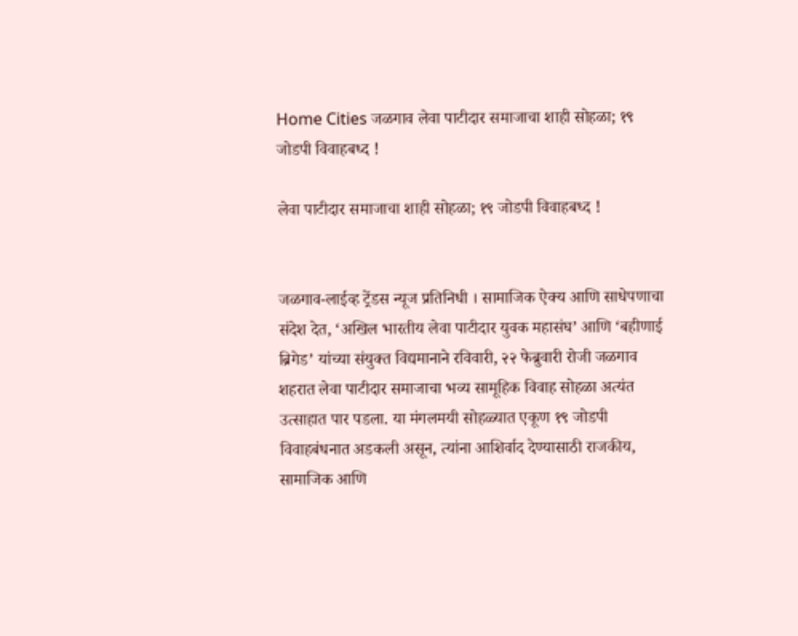Home Cities जळगाव लेवा पाटीदार समाजाचा शाही सोहळा; १९ जोडपी विवाहबध्द !

लेवा पाटीदार समाजाचा शाही सोहळा; १९ जोडपी विवाहबध्द !


जळगाव-लाईव्ह ट्रेंडस न्यूज प्रतिनिधी । सामाजिक ऐक्य आणि साधेपणाचा संदेश देत, ‘अखिल भारतीय लेवा पाटीदार युवक महासंघ’ आणि ‘बहीणाई ब्रिगेड’ यांच्या संयुक्त विद्यमानाने रविवारी, २२ फेब्रुवारी रोजी जळगाव शहरात लेवा पाटीदार समाजाचा भव्य सामूहिक विवाह सोहळा अत्यंत उत्साहात पार पडला. या मंगलमयी सोहळ्यात एकूण १९ जोडपी विवाहबंधनात अडकली असून, त्यांना आशिर्वाद देण्यासाठी राजकीय, सामाजिक आणि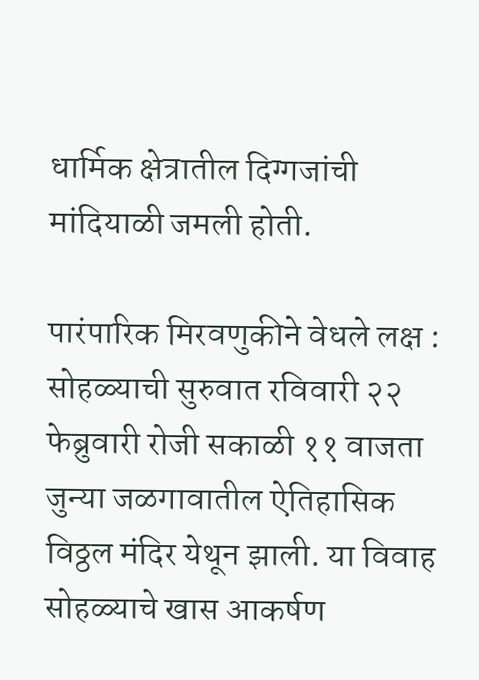धार्मिक क्षेत्रातील दिग्गजांची मांदियाळी जमली होती.

पारंपारिक मिरवणुकीने वेधले लक्ष :
सोहळ्याची सुरुवात रविवारी २२ फेब्रुवारी रोजी सकाळी ११ वाजता जुन्या जळगावातील ऐतिहासिक विठ्ठल मंदिर येथून झाली. या विवाह सोहळ्याचे खास आकर्षण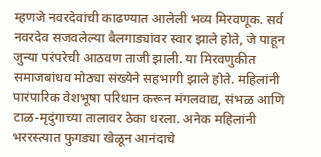म्हणजे नवरदेवांची काढण्यात आलेली भव्य मिरवणूक. सर्व नवरदेव सजवलेल्या बैलगाड्यांवर स्वार झाले होते, जे पाहून जुन्या परंपरेची आठवण ताजी झाली. या मिरवणुकीत समाजबांधव मोठ्या संख्येने सहभागी झाले होते. महिलांनी पारंपारिक वेशभूषा परिधान करून मंगलवाद्य, संभळ आणि टाळ-मृदुंगाच्या तालावर ठेका धरला. अनेक महिलांनी भररस्त्यात फुगड्या खेळून आनंदाचे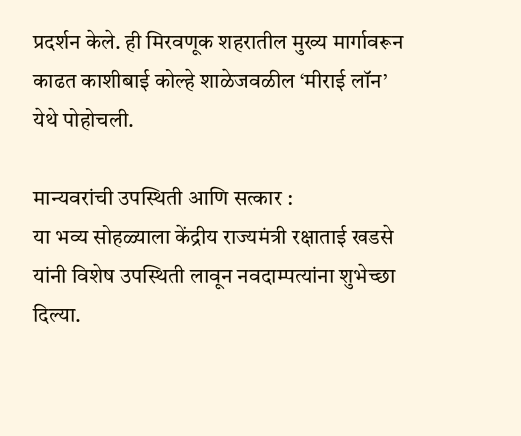प्रदर्शन केले. ही मिरवणूक शहरातील मुख्य मार्गावरून काढत काशीबाई कोल्हे शाळेजवळील ‘मीराई लॉन’ येथे पोहोचली.

मान्यवरांची उपस्थिती आणि सत्कार :
या भव्य सोहळ्याला केंद्रीय राज्यमंत्री रक्षाताई खडसे यांनी विशेष उपस्थिती लावून नवदाम्पत्यांना शुभेच्छा दिल्या.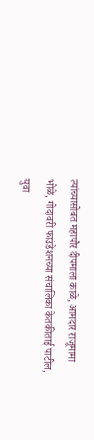त्यांच्यासोबत महापौर दीपमाला काळे, आमदार राजूमामा भोळे, गोदावरी फाउंडेशनच्या संचालिका केतकीताई पाटील, युवा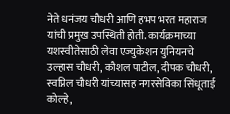नेते धनंजय चौधरी आणि हभप भरत महाराज यांची प्रमुख उपस्थिती होती. कार्यक्रमाच्या यशस्वीतेसाठी लेवा एज्युकेशन युनियनचे उल्हास चौधरी, कौशल पाटील, दीपक चौधरी, स्वप्निल चौधरी यांच्यासह नगरसेविका सिंधूताई कोल्हे,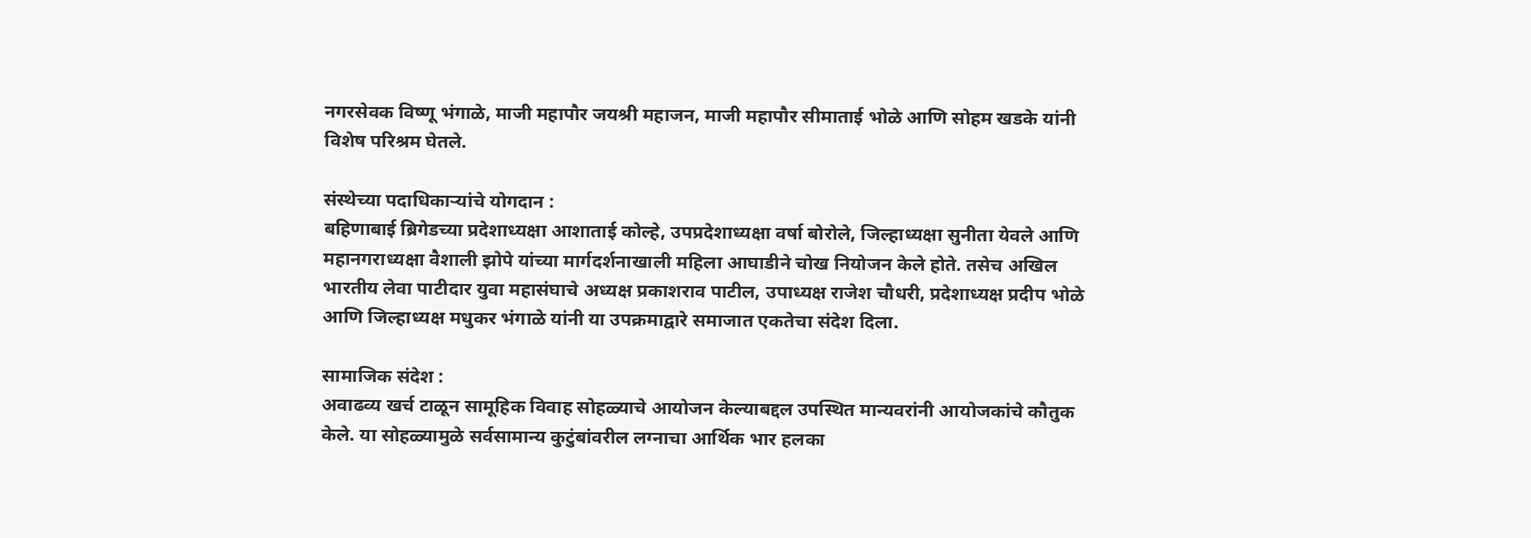नगरसेवक विष्णू भंगाळे, माजी महापौर जयश्री महाजन, माजी महापौर सीमाताई भोळे आणि सोहम खडके यांनी विशेष परिश्रम घेतले.

संस्थेच्या पदाधिकाऱ्यांचे योगदान :
बहिणाबाई ब्रिगेडच्या प्रदेशाध्यक्षा आशाताई कोल्हे, उपप्रदेशाध्यक्षा वर्षा बोरोले, जिल्हाध्यक्षा सुनीता येवले आणि महानगराध्यक्षा वैशाली झोपे यांच्या मार्गदर्शनाखाली महिला आघाडीने चोख नियोजन केले होते. तसेच अखिल भारतीय लेवा पाटीदार युवा महासंघाचे अध्यक्ष प्रकाशराव पाटील, उपाध्यक्ष राजेश चौधरी, प्रदेशाध्यक्ष प्रदीप भोळे आणि जिल्हाध्यक्ष मधुकर भंगाळे यांनी या उपक्रमाद्वारे समाजात एकतेचा संदेश दिला.

सामाजिक संदेश :
अवाढव्य खर्च टाळून सामूहिक विवाह सोहळ्याचे आयोजन केल्याबद्दल उपस्थित मान्यवरांनी आयोजकांचे कौतुक केले. या सोहळ्यामुळे सर्वसामान्य कुटुंबांवरील लग्नाचा आर्थिक भार हलका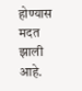होण्यास मदत झाली आहे.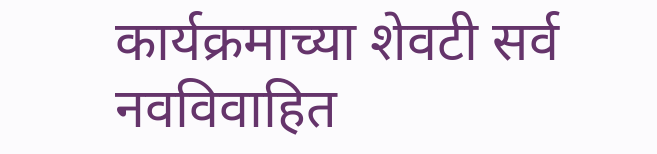कार्यक्रमाच्या शेवटी सर्व नवविवाहित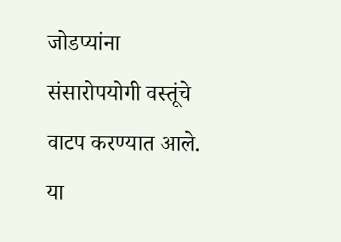जोडप्यांना संसारोपयोगी वस्तूंचे वाटप करण्यात आले. या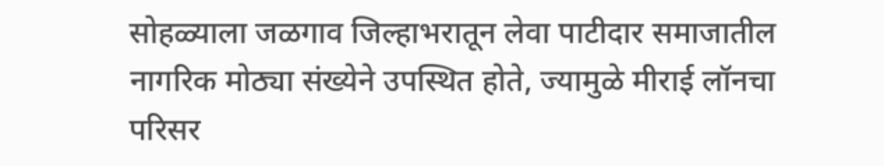सोहळ्याला जळगाव जिल्हाभरातून लेवा पाटीदार समाजातील नागरिक मोठ्या संख्येने उपस्थित होते, ज्यामुळे मीराई लॉनचा परिसर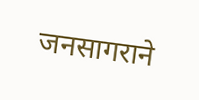जनसागराने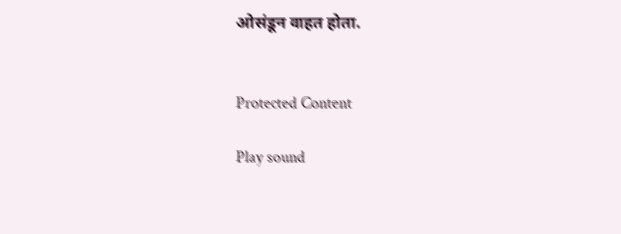ओसंडून वाहत होता.


Protected Content

Play sound